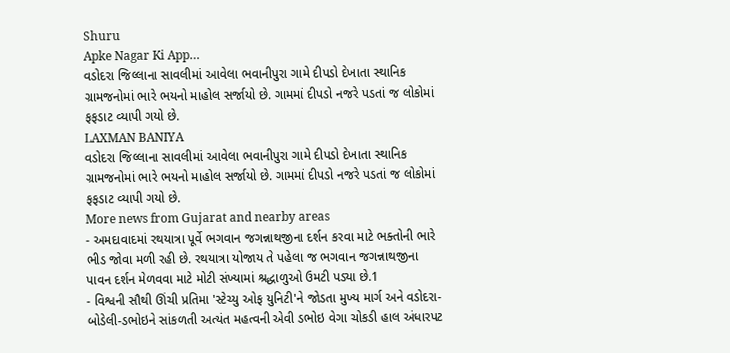Shuru
Apke Nagar Ki App…
વડોદરા જિલ્લાના સાવલીમાં આવેલા ભવાનીપુરા ગામે દીપડો દેખાતા સ્થાનિક ગ્રામજનોમાં ભારે ભયનો માહોલ સર્જાયો છે. ગામમાં દીપડો નજરે પડતાં જ લોકોમાં ફફડાટ વ્યાપી ગયો છે.
LAXMAN BANIYA
વડોદરા જિલ્લાના સાવલીમાં આવેલા ભવાનીપુરા ગામે દીપડો દેખાતા સ્થાનિક ગ્રામજનોમાં ભારે ભયનો માહોલ સર્જાયો છે. ગામમાં દીપડો નજરે પડતાં જ લોકોમાં ફફડાટ વ્યાપી ગયો છે.
More news from Gujarat and nearby areas
- અમદાવાદમાં રથયાત્રા પૂર્વે ભગવાન જગન્નાથજીના દર્શન કરવા માટે ભક્તોની ભારે ભીડ જોવા મળી રહી છે. રથયાત્રા યોજાય તે પહેલા જ ભગવાન જગન્નાથજીના પાવન દર્શન મેળવવા માટે મોટી સંખ્યામાં શ્રદ્ધાળુઓ ઉમટી પડ્યા છે.1
- વિશ્વની સૌથી ઊંચી પ્રતિમા 'સ્ટેચ્યુ ઓફ યુનિટી'ને જોડતા મુખ્ય માર્ગ અને વડોદરા-બોડેલી-ડભોઇને સાંકળતી અત્યંત મહત્વની એવી ડભોઇ વેગા ચોકડી હાલ અંધારપટ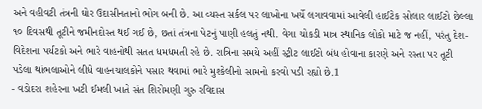અને વહીવટી તંત્રની ઘોર ઉદાસીનતાનો ભોગ બની છે. આ વ્યસ્ત સર્કલ પર લાખોના ખર્ચે લગાવવામાં આવેલી હાઈટેક સોલાર લાઈટો છેલ્લા ૧૦ દિવસથી તૂટીને જમીનદોસ્ત થઈ ગઈ છે, છતાં તંત્રના પેટનું પાણી હલતું નથી. વેગા ચોકડી માત્ર સ્થાનિક લોકો માટે જ નહીં, પરંતુ દેશ-વિદેશના પર્યટકો અને ભારે વાહનોથી સતત ધમધમતી રહે છે. રાત્રિના સમયે અહીં સ્ટ્રીટ લાઈટો બંધ હોવાના કારણે અને રસ્તા પર તૂટી પડેલા થાંભલાઓને લીધે વાહનચાલકોને પસાર થવામાં ભારે મુશ્કેલીનો સામનો કરવો પડી રહ્યો છે.1
- વડોદરા શહેરના ખટી ઈમલી ખાતે સંત શિરોમણી ગુરુ રવિદાસ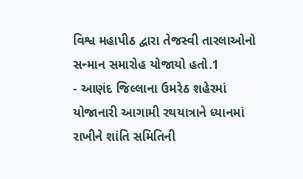વિશ્વ મહાપીઠ દ્વારા તેજસ્વી તારલાઓનો સન્માન સમારોહ યોજાયો હતો.1
- આણંદ જિલ્લાના ઉમરેઠ શહેરમાં યોજાનારી આગામી રથયાત્રાને ધ્યાનમાં રાખીને શાંતિ સમિતિની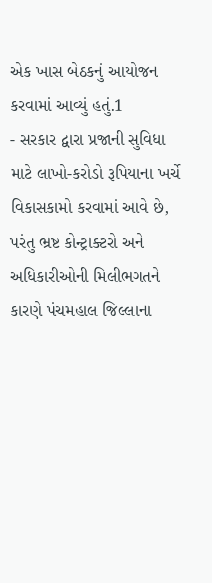એક ખાસ બેઠકનું આયોજન કરવામાં આવ્યું હતું.1
- સરકાર દ્વારા પ્રજાની સુવિધા માટે લાખો-કરોડો રૂપિયાના ખર્ચે વિકાસકામો કરવામાં આવે છે, પરંતુ ભ્રષ્ટ કોન્ટ્રાક્ટરો અને અધિકારીઓની મિલીભગતને કારણે પંચમહાલ જિલ્લાના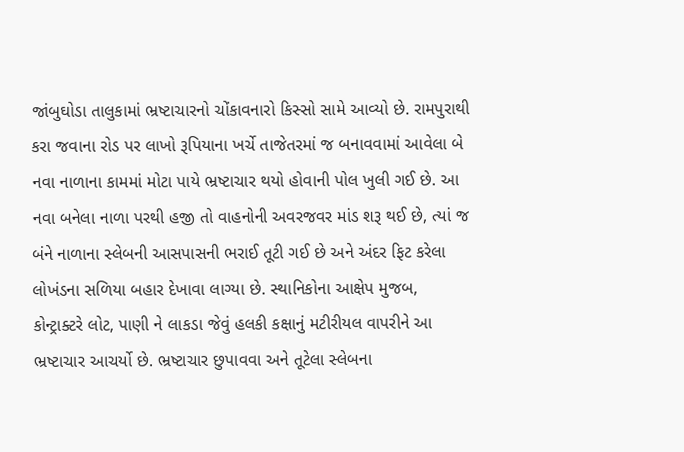જાંબુઘોડા તાલુકામાં ભ્રષ્ટાચારનો ચોંકાવનારો કિસ્સો સામે આવ્યો છે. રામપુરાથી કરા જવાના રોડ પર લાખો રૂપિયાના ખર્ચે તાજેતરમાં જ બનાવવામાં આવેલા બે નવા નાળાના કામમાં મોટા પાયે ભ્રષ્ટાચાર થયો હોવાની પોલ ખુલી ગઈ છે. આ નવા બનેલા નાળા પરથી હજી તો વાહનોની અવરજવર માંડ શરૂ થઈ છે, ત્યાં જ બંને નાળાના સ્લેબની આસપાસની ભરાઈ તૂટી ગઈ છે અને અંદર ફિટ કરેલા લોખંડના સળિયા બહાર દેખાવા લાગ્યા છે. સ્થાનિકોના આક્ષેપ મુજબ, કોન્ટ્રાક્ટરે લોટ, પાણી ને લાકડા જેવું હલકી કક્ષાનું મટીરીયલ વાપરીને આ ભ્રષ્ટાચાર આચર્યો છે. ભ્રષ્ટાચાર છુપાવવા અને તૂટેલા સ્લેબના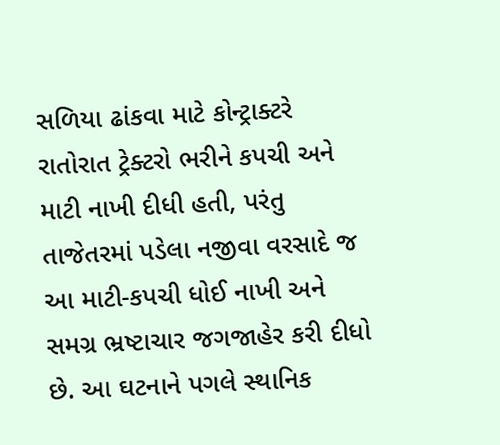સળિયા ઢાંકવા માટે કોન્ટ્રાક્ટરે રાતોરાત ટ્રેક્ટરો ભરીને કપચી અને માટી નાખી દીધી હતી, પરંતુ તાજેતરમાં પડેલા નજીવા વરસાદે જ આ માટી-કપચી ધોઈ નાખી અને સમગ્ર ભ્રષ્ટાચાર જગજાહેર કરી દીધો છે. આ ઘટનાને પગલે સ્થાનિક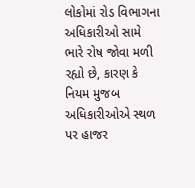લોકોમાં રોડ વિભાગના અધિકારીઓ સામે ભારે રોષ જોવા મળી રહ્યો છે, કારણ કે નિયમ મુજબ અધિકારીઓએ સ્થળ પર હાજર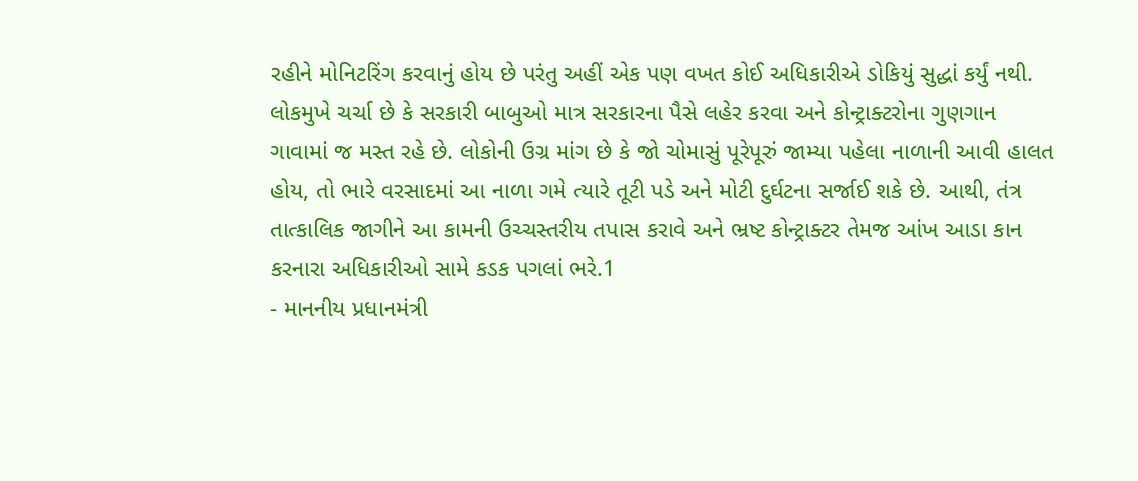રહીને મોનિટરિંગ કરવાનું હોય છે પરંતુ અહીં એક પણ વખત કોઈ અધિકારીએ ડોકિયું સુદ્ધાં કર્યું નથી. લોકમુખે ચર્ચા છે કે સરકારી બાબુઓ માત્ર સરકારના પૈસે લહેર કરવા અને કોન્ટ્રાક્ટરોના ગુણગાન ગાવામાં જ મસ્ત રહે છે. લોકોની ઉગ્ર માંગ છે કે જો ચોમાસું પૂરેપૂરું જામ્યા પહેલા નાળાની આવી હાલત હોય, તો ભારે વરસાદમાં આ નાળા ગમે ત્યારે તૂટી પડે અને મોટી દુર્ઘટના સર્જાઈ શકે છે. આથી, તંત્ર તાત્કાલિક જાગીને આ કામની ઉચ્ચસ્તરીય તપાસ કરાવે અને ભ્રષ્ટ કોન્ટ્રાક્ટર તેમજ આંખ આડા કાન કરનારા અધિકારીઓ સામે કડક પગલાં ભરે.1
- માનનીય પ્રધાનમંત્રી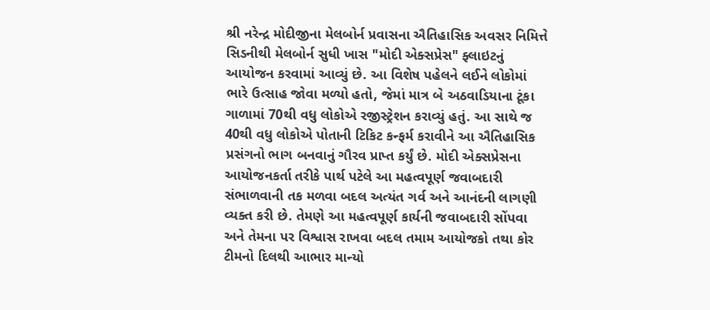શ્રી નરેન્દ્ર મોદીજીના મેલબોર્ન પ્રવાસના ઐતિહાસિક અવસર નિમિત્તે સિડનીથી મેલબોર્ન સુધી ખાસ "મોદી એક્સપ્રેસ" ફ્લાઇટનું આયોજન કરવામાં આવ્યું છે. આ વિશેષ પહેલને લઈને લોકોમાં ભારે ઉત્સાહ જોવા મળ્યો હતો, જેમાં માત્ર બે અઠવાડિયાના ટૂંકા ગાળામાં 70થી વધુ લોકોએ રજીસ્ટ્રેશન કરાવ્યું હતું. આ સાથે જ 40થી વધુ લોકોએ પોતાની ટિકિટ કન્ફર્મ કરાવીને આ ઐતિહાસિક પ્રસંગનો ભાગ બનવાનું ગૌરવ પ્રાપ્ત કર્યું છે. મોદી એક્સપ્રેસના આયોજનકર્તા તરીકે પાર્થ પટેલે આ મહત્વપૂર્ણ જવાબદારી સંભાળવાની તક મળવા બદલ અત્યંત ગર્વ અને આનંદની લાગણી વ્યક્ત કરી છે. તેમણે આ મહત્વપૂર્ણ કાર્યની જવાબદારી સોંપવા અને તેમના પર વિશ્વાસ રાખવા બદલ તમામ આયોજકો તથા કોર ટીમનો દિલથી આભાર માન્યો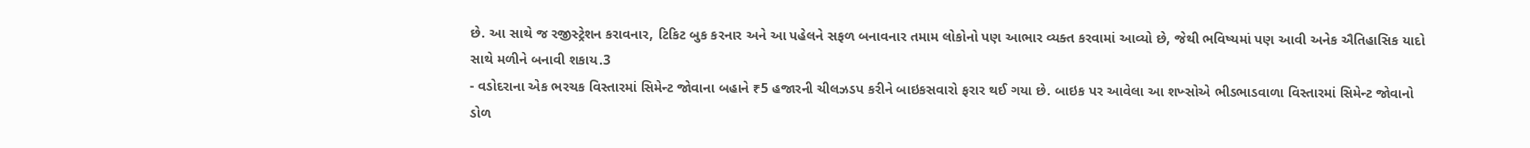છે. આ સાથે જ રજીસ્ટ્રેશન કરાવનાર, ટિકિટ બુક કરનાર અને આ પહેલને સફળ બનાવનાર તમામ લોકોનો પણ આભાર વ્યક્ત કરવામાં આવ્યો છે, જેથી ભવિષ્યમાં પણ આવી અનેક ઐતિહાસિક યાદો સાથે મળીને બનાવી શકાય.3
- વડોદરાના એક ભરચક વિસ્તારમાં સિમેન્ટ જોવાના બહાને ₹5 હજારની ચીલઝડપ કરીને બાઇકસવારો ફરાર થઈ ગયા છે. બાઇક પર આવેલા આ શખ્સોએ ભીડભાડવાળા વિસ્તારમાં સિમેન્ટ જોવાનો ડોળ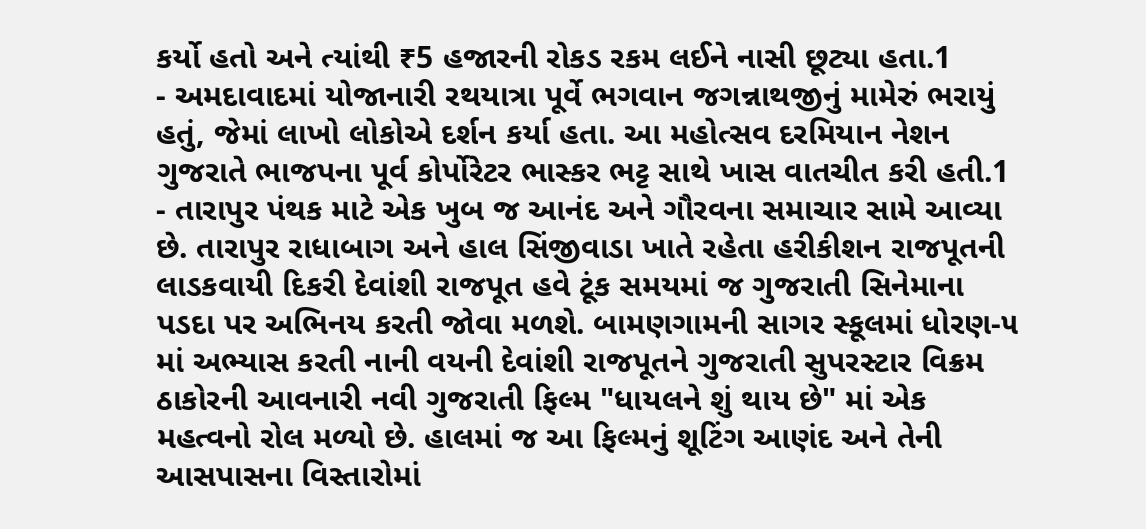કર્યો હતો અને ત્યાંથી ₹5 હજારની રોકડ રકમ લઈને નાસી છૂટ્યા હતા.1
- અમદાવાદમાં યોજાનારી રથયાત્રા પૂર્વે ભગવાન જગન્નાથજીનું મામેરું ભરાયું હતું, જેમાં લાખો લોકોએ દર્શન કર્યા હતા. આ મહોત્સવ દરમિયાન નેશન ગુજરાતે ભાજપના પૂર્વ કોર્પોરેટર ભાસ્કર ભટ્ટ સાથે ખાસ વાતચીત કરી હતી.1
- તારાપુર પંથક માટે એક ખુબ જ આનંદ અને ગૌરવના સમાચાર સામે આવ્યા છે. તારાપુર રાધાબાગ અને હાલ સિંજીવાડા ખાતે રહેતા હરીકીશન રાજપૂતની લાડકવાયી દિકરી દેવાંશી રાજપૂત હવે ટૂંક સમયમાં જ ગુજરાતી સિનેમાના પડદા પર અભિનય કરતી જોવા મળશે. બામણગામની સાગર સ્કૂલમાં ધોરણ-૫ માં અભ્યાસ કરતી નાની વયની દેવાંશી રાજપૂતને ગુજરાતી સુપરસ્ટાર વિક્રમ ઠાકોરની આવનારી નવી ગુજરાતી ફિલ્મ "ધાયલને શું થાય છે" માં એક મહત્વનો રોલ મળ્યો છે. હાલમાં જ આ ફિલ્મનું શૂટિંગ આણંદ અને તેની આસપાસના વિસ્તારોમાં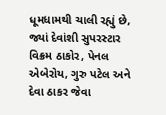ધૂમધામથી ચાલી રહ્યું છે, જ્યાં દેવાંશી સુપરસ્ટાર વિક્રમ ઠાકોર, પેનલ એબેરોય, ગુરુ પટેલ અને દેવા ઠાકર જેવા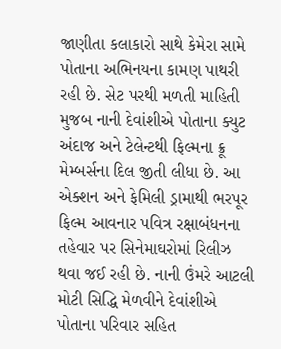જાણીતા કલાકારો સાથે કેમેરા સામે પોતાના અભિનયના કામણ પાથરી રહી છે. સેટ પરથી મળતી માહિતી મુજબ નાની દેવાંશીએ પોતાના ક્યુટ અંદાજ અને ટેલેન્ટથી ફિલ્મના ક્રૂ મેમ્બર્સના દિલ જીતી લીધા છે. આ એક્શન અને ફેમિલી ડ્રામાથી ભરપૂર ફિલ્મ આવનાર પવિત્ર રક્ષાબંધનના તહેવાર પર સિનેમાઘરોમાં રિલીઝ થવા જઈ રહી છે. નાની ઉંમરે આટલી મોટી સિદ્ધિ મેળવીને દેવાંશીએ પોતાના પરિવાર સહિત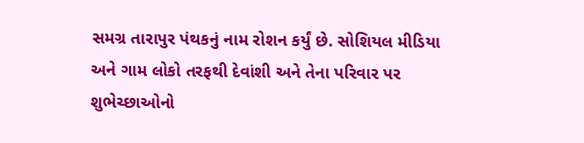સમગ્ર તારાપુર પંથકનું નામ રોશન કર્યું છે. સોશિયલ મીડિયા અને ગામ લોકો તરફથી દેવાંશી અને તેના પરિવાર પર શુભેચ્છાઓનો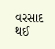વરસાદ થઈ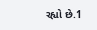રહ્યો છે.1